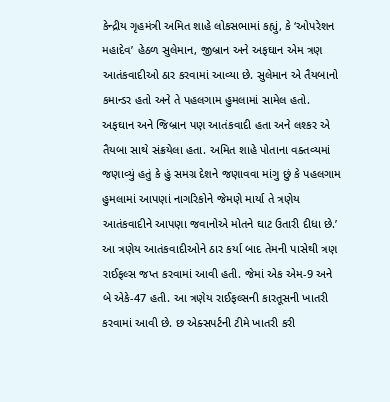કેન્દ્રીય ગૃહમંત્રી અમિત શાહે લોકસભામાં કહ્યું, કે ‘ઓપરેશન મહાદેવ’ હેઠળ સુલેમાન, જીબ્રાન અને અફઘાન એમ ત્રણ આતંકવાદીઓ ઠાર કરવામાં આવ્યા છે. સુલેમાન એ તૈયબાનો કમાન્ડર હતો અને તે પહલગામ હુમલામાં સામેલ હતો. અફઘાન અને જિબ્રાન પણ આતંકવાદી હતા અને લશ્કર એ તૈયબા સાથે સંક્રયેલા હતા. અમિત શાહે પોતાના વક્તવ્યમાં જણાવ્યું હતું કે હું સમગ્ર દેશને જણાવવા માંગુ છું કે પહલગામ હુમલામાં આપણાં નાગરિકોને જેમણે માર્યા તે ત્રણેય આતંકવાદીને આપણા જવાનોએ મોતને ઘાટ ઉતારી દીધા છે.’
આ ત્રણેય આતંકવાદીઓને ઠાર કર્યા બાદ તેમની પાસેથી ત્રણ રાઈફલ્સ જપ્ત કરવામાં આવી હતી. જેમાં એક એમ-9 અને બે એકે-47 હતી. આ ત્રણેય રાઈફલ્સની કારતૂસની ખાતરી કરવામાં આવી છે. છ એક્સપર્ટની ટીમે ખાતરી કરી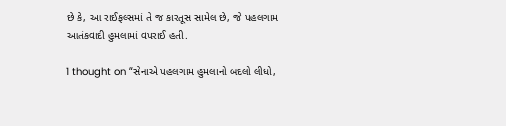છે કે, આ રાઈફલ્સમાં તે જ કારતૂસ સામેલ છે, જે પહલગામ આતંકવાદી હુમલામાં વપરાઈ હતી.

1 thought on “સેનાએ પહલગામ હુમલાનો બદલો લીધો,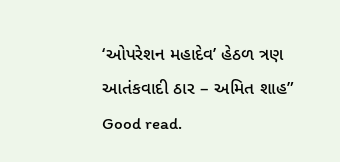‘ઓપરેશન મહાદેવ’ હેઠળ ત્રણ આતંકવાદી ઠાર – અમિત શાહ”
Good read.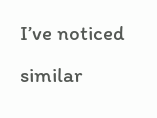I’ve noticed similar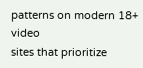patterns on modern 18+ video
sites that prioritize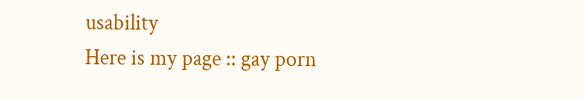usability
Here is my page :: gay porn